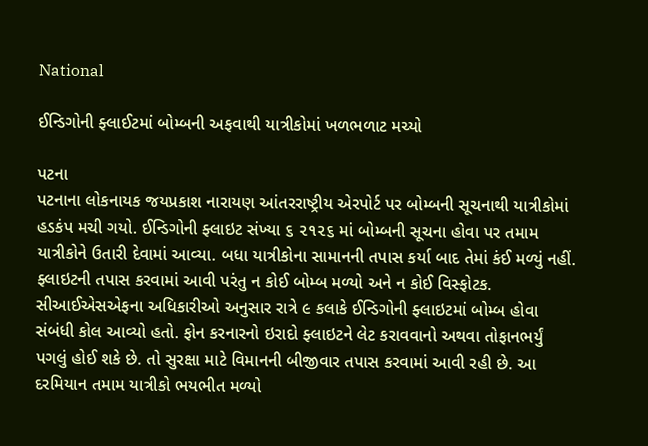National

ઈન્ડિગોની ફ્લાઈટમાં બોમ્બની અફવાથી યાત્રીકોમાં ખળભળાટ મચ્યો

પટના
પટનાના લોકનાયક જયપ્રકાશ નારાયણ આંતરરાષ્ટ્રીય એરપોર્ટ પર બોમ્બની સૂચનાથી યાત્રીકોમાં હડકંપ મચી ગયો. ઈન્ડિગોની ફ્લાઇટ સંખ્યા ૬ ૨૧૨૬ માં બોમ્બની સૂચના હોવા પર તમામ યાત્રીકોને ઉતારી દેવામાં આવ્યા. બધા યાત્રીકોના સામાનની તપાસ કર્યા બાદ તેમાં કંઈ મળ્યું નહીં. ફ્લાઇટની તપાસ કરવામાં આવી પરંતુ ન કોઈ બોમ્બ મળ્યો અને ન કોઈ વિસ્ફોટક. સીઆઈએસએફના અધિકારીઓ અનુસાર રાત્રે ૯ કલાકે ઈન્ડિગોની ફ્લાઇટમાં બોમ્બ હોવા સંબંધી કોલ આવ્યો હતો. ફોન કરનારનો ઇરાદો ફ્લાઇટને લેટ કરાવવાનો અથવા તોફાનભર્યું પગલું હોઈ શકે છે. તો સુરક્ષા માટે વિમાનની બીજીવાર તપાસ કરવામાં આવી રહી છે. આ દરમિયાન તમામ યાત્રીકો ભયભીત મળ્યો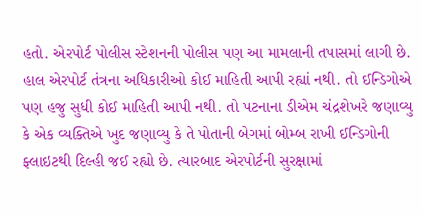હતો. એરપોર્ટ પોલીસ સ્ટેશનની પોલીસ પણ આ મામલાની તપાસમાં લાગી છે. હાલ એરપોર્ટ તંત્રના અધિકારીઓ કોઈ માહિતી આપી રહ્યાં નથી. તો ઈન્ડિગોએ પણ હજુ સુધી કોઈ માહિતી આપી નથી. તો પટનાના ડીએમ ચંદ્રશેખરે જણાવ્યુ કે એક વ્યક્તિએ ખુદ જણાવ્યુ કે તે પોતાની બેગમાં બોમ્બ રાખી ઈન્ડિગોની ફ્લાઇટથી દિલ્હી જઈ રહ્યો છે. ત્યારબાદ એરપોર્ટની સુરક્ષામાં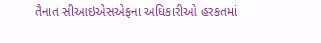તૈનાત સીઆઇએસએફના અધિકારીઓ હરકતમાં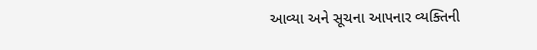આવ્યા અને સૂચના આપનાર વ્યક્તિની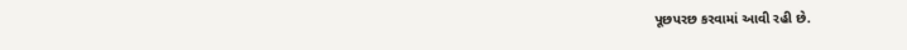પૂછપરછ કરવામાં આવી રહી છે.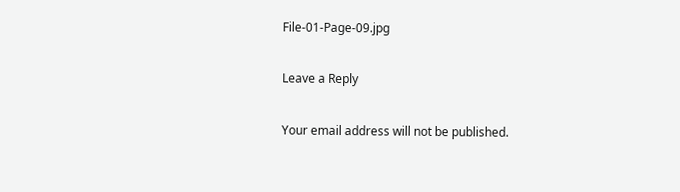File-01-Page-09.jpg

Leave a Reply

Your email address will not be published.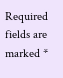Required fields are marked *